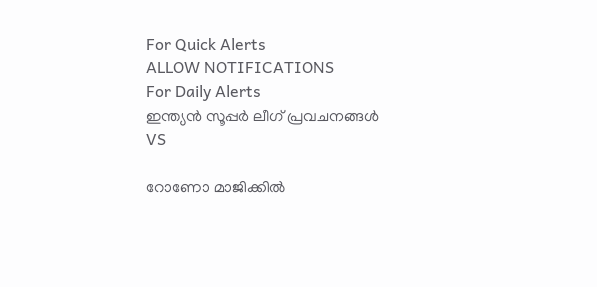For Quick Alerts
ALLOW NOTIFICATIONS
For Daily Alerts
ഇന്ത്യന്‍ സൂപ്പര്‍ ലീഗ്‌ പ്രവചനങ്ങൾ
VS

റോണോ മാജിക്കില്‍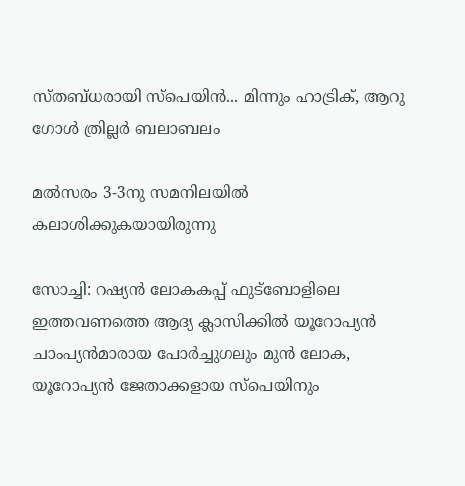സ്തബ്ധരായി സ്‌പെയിന്‍... മിന്നും ഹാട്രിക്, ആറു ഗോള്‍ ത്രില്ലര്‍ ബലാബലം

മല്‍സരം 3-3നു സമനിലയില്‍ കലാശിക്കുകയായിരുന്നു

സോച്ചി: റഷ്യന്‍ ലോകകപ്പ് ഫുട്‌ബോളിലെ ഇത്തവണത്തെ ആദ്യ ക്ലാസിക്കില്‍ യൂറോപ്യന്‍ ചാംപ്യന്‍മാരായ പോര്‍ച്ചുഗലും മുന്‍ ലോക, യൂറോപ്യന്‍ ജേതാക്കളായ സ്‌പെയിനും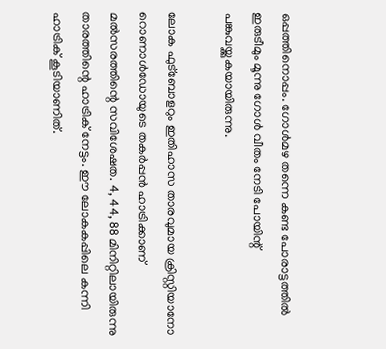ഒപ്പത്തിനൊപ്പം. ഗോള്‍മഴ തന്നെ കണ്ട പോരാട്ടത്തില്‍ ഇരുടീമും മൂന്നു ഗോള്‍ വീതം നേടി പോയിന്റ് പങ്കുവയ്ക്കുകയായിരുന്നു.

ലോക ഫുട്‌ബോളറും ഇതിഹാസ താരവുമായ ക്രിസ്റ്റിയാനോ റൊണാള്‍ഡോയുടെ തകര്‍പ്പന്‍ ഹാട്രിക്കാണ് മല്‍സരത്തിന്റെ സവിശേഷത. 4, 44, 88 മിനിറ്റിലായിരുന്നു താരത്തിന്റെ ഹാട്രിക് നേട്ടം. ഈ ലോകകപ്പിലെ കന്നി ഹാട്രിക് കൂടിയാണിത്.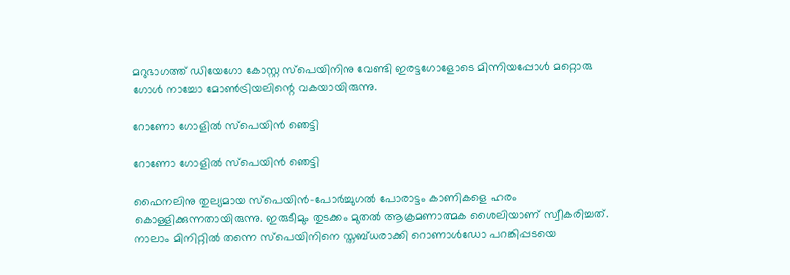മറുഭാഗത്ത് ഡിയേഗോ കോസ്റ്റ സ്‌പെയിനിനു വേണ്ടി ഇരട്ടഗോളോടെ മിന്നിയപ്പോള്‍ മറ്റൊരു ഗോള്‍ നാച്ചോ മോണ്‍ട്രിയലിന്റെ വകയായിരുന്നു.

റോണോ ഗോളില്‍ സ്‌പെയിന്‍ ഞെട്ടി

റോണോ ഗോളില്‍ സ്‌പെയിന്‍ ഞെട്ടി

ഫൈനലിനു തുല്യമായ സ്‌പെയിന്‍-പോര്‍ച്ചുഗല്‍ പോരാട്ടം കാണികളെ ഹരം കൊള്ളിക്കുന്നതായിരുന്നു. ഇരുടീമും തുടക്കം മുതല്‍ ആക്രമണാത്മക ശൈലിയാണ് സ്വീകരിച്ചത്. നാലാം മിനിറ്റില്‍ തന്നെ സ്‌പെയിനിനെ സ്തബ്ധരാക്കി റൊണാള്‍ഡോ പറങ്കിപ്പടയെ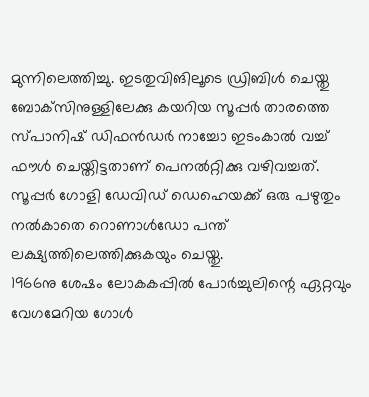മുന്നിലെത്തിച്ചു. ഇടതുവിങിലൂടെ ഡ്രിബിള്‍ ചെയ്തു ബോക്‌സിനുള്ളിലേക്കു കയറിയ സൂപ്പര്‍ താരത്തെ സ്പാനിഷ് ഡിഫന്‍ഡര്‍ നാച്ചോ ഇടംകാല്‍ വച്ച് ഫൗള്‍ ചെയ്തിട്ടതാണ് പെനല്‍റ്റിക്കു വഴിവച്ചത്.
സൂപ്പര്‍ ഗോളി ഡേവിഡ് ഡെഹെയക്ക് ഒരു പഴുതും നല്‍കാതെ റൊണാള്‍ഡോ പന്ത് ലക്ഷ്യത്തിലെത്തിക്കുകയും ചെയ്തു.
1966നു ശേഷം ലോകകപ്പില്‍ പോര്‍ച്ചുലിന്റെ ഏറ്റവും വേഗമേറിയ ഗോള്‍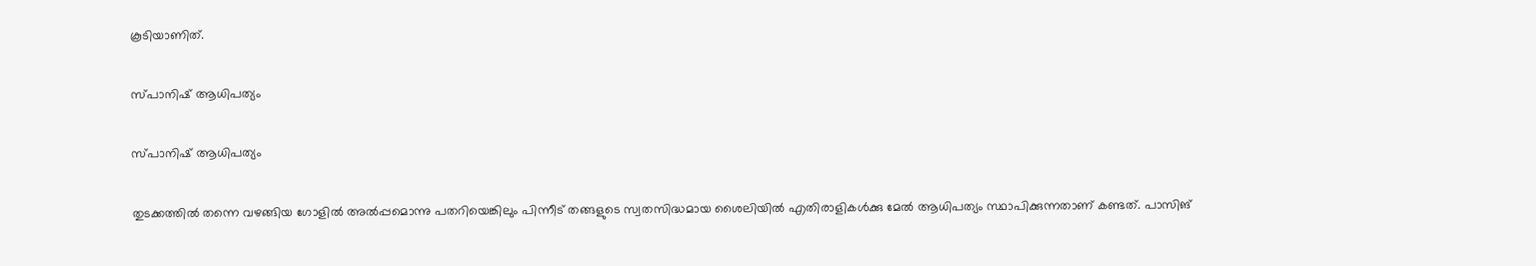കൂടിയാണിത്.

സ്പാനിഷ് ആധിപത്യം

സ്പാനിഷ് ആധിപത്യം

തുടക്കത്തില്‍ തന്നെ വഴങ്ങിയ ഗോളില്‍ അല്‍പ്പമൊന്നു പതറിയെങ്കിലും പിന്നീട് തങ്ങളുടെ സ്വതസിദ്ധമായ ശൈലിയില്‍ എതിരാളികള്‍ക്കു മേല്‍ ആധിപത്യം സ്ഥാപിക്കുന്നതാണ് കണ്ടത്. പാസിങ്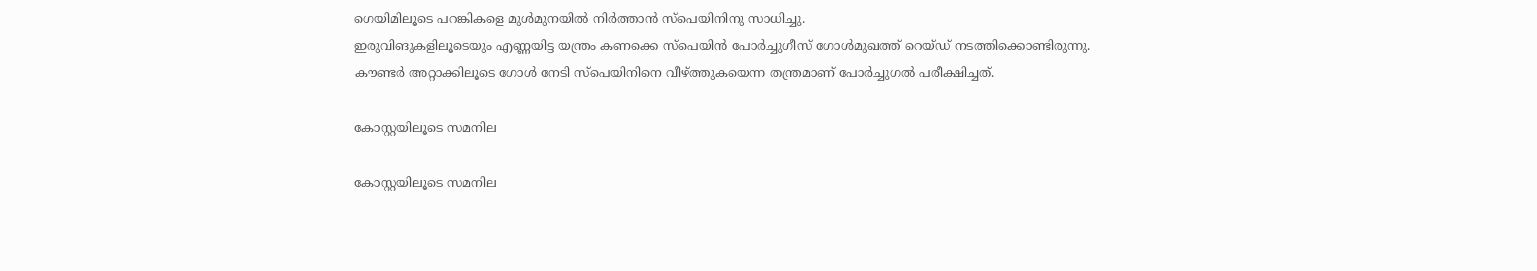ഗെയിമിലൂടെ പറങ്കികളെ മുള്‍മുനയില്‍ നിര്‍ത്താന്‍ സ്‌പെയിനിനു സാധിച്ചു.
ഇരുവിങുകളിലൂടെയും എണ്ണയിട്ട യന്ത്രം കണക്കെ സ്‌പെയിന്‍ പോര്‍ച്ചുഗീസ് ഗോള്‍മുഖത്ത് റെയ്ഡ് നടത്തിക്കൊണ്ടിരുന്നു. കൗണ്ടര്‍ അറ്റാക്കിലൂടെ ഗോള്‍ നേടി സ്‌പെയിനിനെ വീഴ്ത്തുകയെന്ന തന്ത്രമാണ് പോര്‍ച്ചുഗല്‍ പരീക്ഷിച്ചത്.

കോസ്റ്റയിലൂടെ സമനില

കോസ്റ്റയിലൂടെ സമനില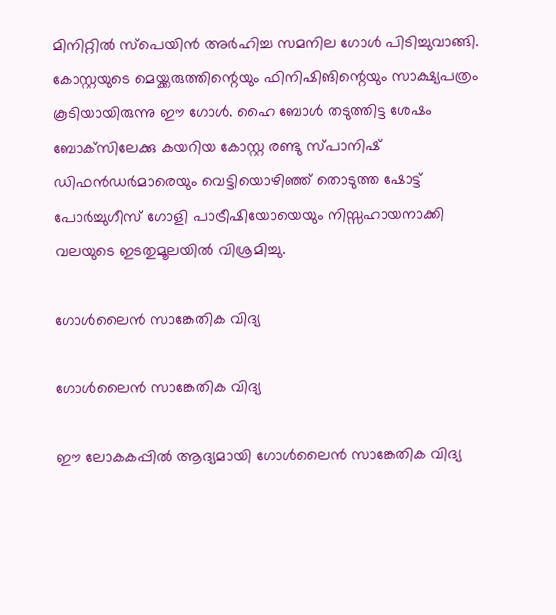മിനിറ്റില്‍ സ്‌പെയിന്‍ അര്‍ഹിച്ച സമനില ഗോള്‍ പിടിച്ചുവാങ്ങി. കോസ്റ്റയുടെ മെയ്ക്കരുത്തിന്റെയും ഫിനിഷിങിന്റെയും സാക്ഷ്യപത്രം കൂടിയായിരുന്നു ഈ ഗോള്‍. ഹൈ ബോള്‍ തടുത്തിട്ട ശേഷം ബോക്‌സിലേക്കു കയറിയ കോസ്റ്റ രണ്ടു സ്പാനിഷ് ഡിഫന്‍ഡര്‍മാരെയും വെട്ടിയൊഴിഞ്ഞ് തൊടുത്ത ഷോട്ട് പോര്‍ച്ചുഗീസ് ഗോളി പാട്രീഷിയോയെയും നിസ്സഹായനാക്കി വലയുടെ ഇടതുമൂലയില്‍ വിശ്രമിച്ചു.

ഗോള്‍ലൈന്‍ സാങ്കേതിക വിദ്യ

ഗോള്‍ലൈന്‍ സാങ്കേതിക വിദ്യ

ഈ ലോകകപ്പില്‍ ആദ്യമായി ഗോള്‍ലൈന്‍ സാങ്കേതിക വിദ്യ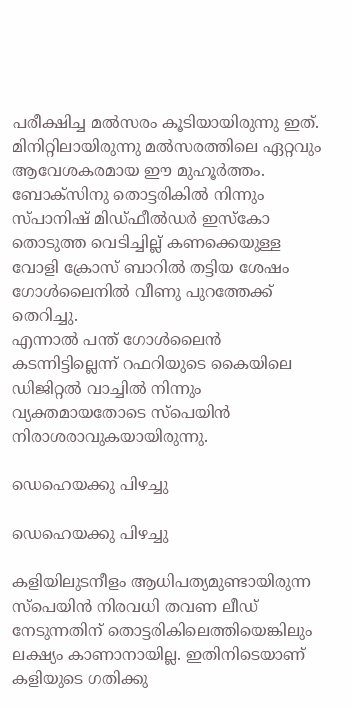പരീക്ഷിച്ച മല്‍സരം കൂടിയായിരുന്നു ഇത്. മിനിറ്റിലായിരുന്നു മല്‍സരത്തിലെ ഏറ്റവും ആവേശകരമായ ഈ മുഹൂര്‍ത്തം. ബോക്‌സിനു തൊട്ടരികില്‍ നിന്നും സ്പാനിഷ് മിഡ്ഫീല്‍ഡര്‍ ഇസ്‌കോ തൊടുത്ത വെടിച്ചില്ല് കണക്കെയുള്ള വോളി ക്രോസ് ബാറില്‍ തട്ടിയ ശേഷം ഗോള്‍ലൈനില്‍ വീണു പുറത്തേക്ക് തെറിച്ചു.
എന്നാല്‍ പന്ത് ഗോള്‍ലൈന്‍ കടന്നിട്ടില്ലെന്ന് റഫറിയുടെ കൈയിലെ ഡിജിറ്റല്‍ വാച്ചില്‍ നിന്നും വ്യക്തമായതോടെ സ്‌പെയിന്‍ നിരാശരാവുകയായിരുന്നു.

ഡെഹെയക്കു പിഴച്ചു

ഡെഹെയക്കു പിഴച്ചു

കളിയിലുടനീളം ആധിപത്യമുണ്ടായിരുന്ന സ്‌പെയിന്‍ നിരവധി തവണ ലീഡ് നേടുന്നതിന് തൊട്ടരികിലെത്തിയെങ്കിലും ലക്ഷ്യം കാണാനായില്ല. ഇതിനിടെയാണ് കളിയുടെ ഗതിക്കു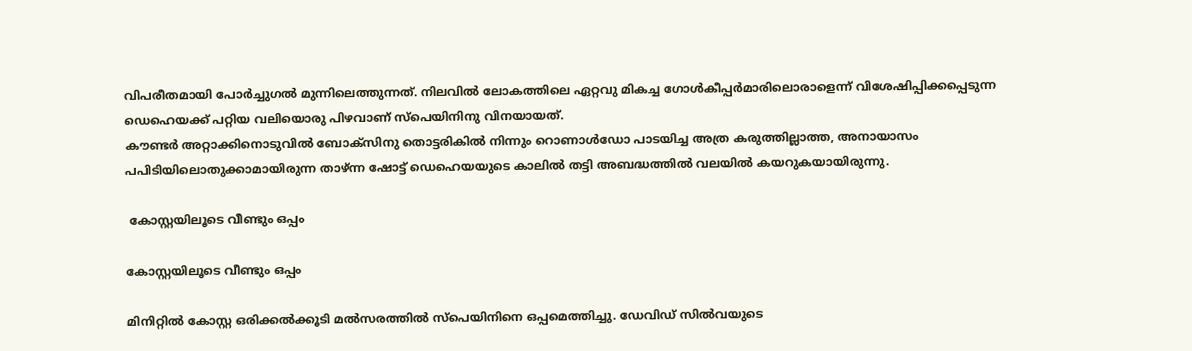വിപരീതമായി പോര്‍ച്ചുഗല്‍ മുന്നിലെത്തുന്നത്. നിലവില്‍ ലോകത്തിലെ ഏറ്റവു മികച്ച ഗോള്‍കീപ്പര്‍മാരിലൊരാളെന്ന് വിശേഷിപ്പിക്കപ്പെടുന്ന ഡെഹെയക്ക് പറ്റിയ വലിയൊരു പിഴവാണ് സ്‌പെയിനിനു വിനയായത്.
കൗണ്ടര്‍ അറ്റാക്കിനൊടുവില്‍ ബോക്‌സിനു തൊട്ടരികില്‍ നിന്നും റൊണാള്‍ഡോ പാടയിച്ച അത്ര കരുത്തില്ലാത്ത, അനായാസം പപിടിയിലൊതുക്കാമായിരുന്ന താഴ്ന്ന ഷോട്ട് ഡെഹെയയുടെ കാലില്‍ തട്ടി അബദ്ധത്തില്‍ വലയില്‍ കയറുകയായിരുന്നു.

 കോസ്റ്റയിലൂടെ വീണ്ടും ഒപ്പം

കോസ്റ്റയിലൂടെ വീണ്ടും ഒപ്പം

മിനിറ്റില്‍ കോസ്റ്റ ഒരിക്കല്‍ക്കൂടി മല്‍സരത്തില്‍ സ്‌പെയിനിനെ ഒപ്പമെത്തിച്ചു. ഡേവിഡ് സില്‍വയുടെ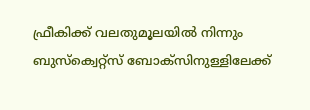ഫ്രീകിക്ക് വലതുമൂലയില്‍ നിന്നും ബുസ്‌ക്വെറ്റ്‌സ് ബോക്‌സിനുള്ളിലേക്ക്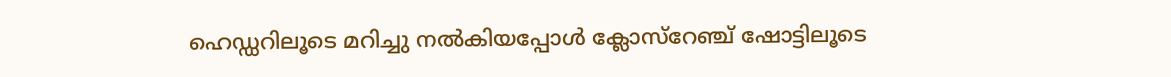ഹെഡ്ഡറിലൂടെ മറിച്ചു നല്‍കിയപ്പോള്‍ ക്ലോസ്‌റേഞ്ച് ഷോട്ടിലൂടെ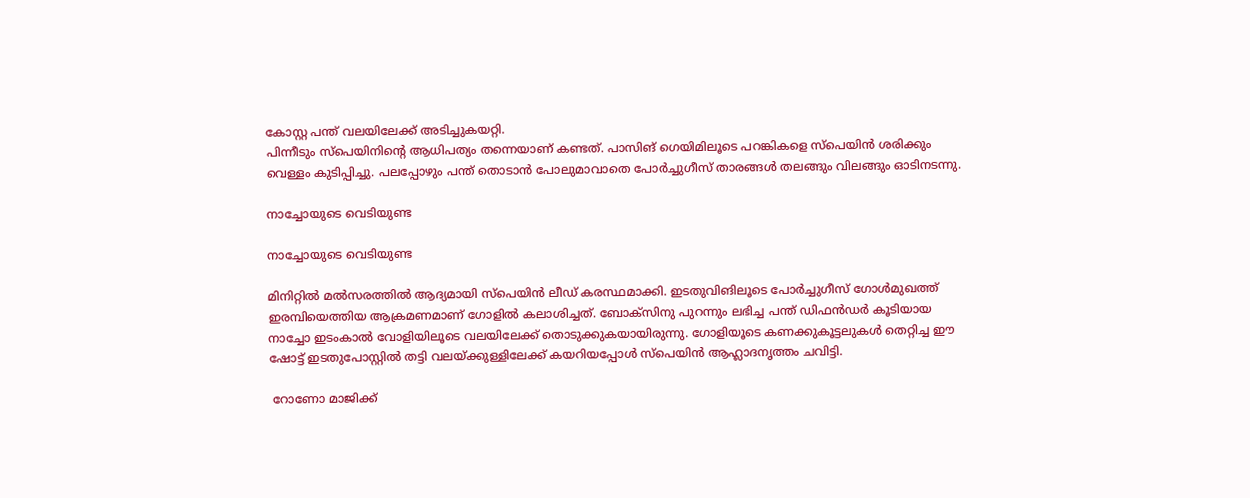കോസ്റ്റ പന്ത് വലയിലേക്ക് അടിച്ചുകയറ്റി.
പിന്നീടും സ്‌പെയിനിന്റെ ആധിപത്യം തന്നെയാണ് കണ്ടത്. പാസിങ് ഗെയിമിലൂടെ പറങ്കികളെ സ്‌പെയിന്‍ ശരിക്കും വെള്ളം കുടിപ്പിച്ചു. പലപ്പോഴും പന്ത് തൊടാന്‍ പോലുമാവാതെ പോര്‍ച്ചുഗീസ് താരങ്ങള്‍ തലങ്ങും വിലങ്ങും ഓടിനടന്നു.

നാച്ചോയുടെ വെടിയുണ്ട

നാച്ചോയുടെ വെടിയുണ്ട

മിനിറ്റില്‍ മല്‍സരത്തില്‍ ആദ്യമായി സ്‌പെയിന്‍ ലീഡ് കരസ്ഥമാക്കി. ഇടതുവിങിലൂടെ പോര്‍ച്ചുഗീസ് ഗോള്‍മുഖത്ത് ഇരമ്പിയെത്തിയ ആക്രമണമാണ് ഗോളില്‍ കലാശിച്ചത്. ബോക്‌സിനു പുറന്നും ലഭിച്ച പന്ത് ഡിഫന്‍ഡര്‍ കൂടിയായ നാച്ചോ ഇടംകാല്‍ വോളിയിലൂടെ വലയിലേക്ക് തൊടുക്കുകയായിരുന്നു. ഗോളിയൂടെ കണക്കുകൂട്ടലുകള്‍ തെറ്റിച്ച ഈ ഷോട്ട് ഇടതുപോസ്റ്റില്‍ തട്ടി വലയ്ക്കുള്ളിലേക്ക് കയറിയപ്പോള്‍ സ്‌പെയിന്‍ ആഹ്ലാദനൃത്തം ചവിട്ടി.

 റോണോ മാജിക്ക്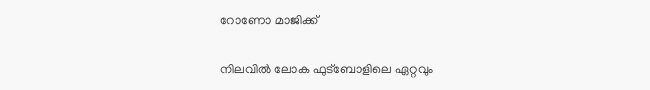റോണോ മാജിക്ക്

നിലവില്‍ ലോക ഫുട്‌ബോളിലെ ഏറ്റവും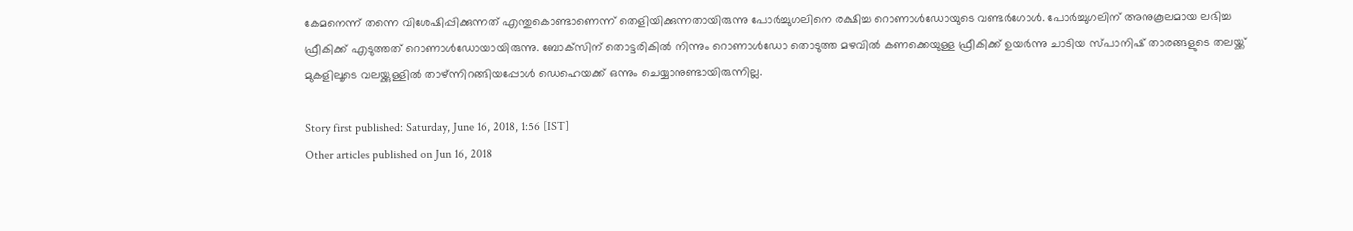കേമനെന്ന് തന്നെ വിശേഷിപ്പിക്കുന്നത് എന്തുകൊണ്ടാണെന്ന് തെളിയിക്കുന്നതായിരുന്നു പോര്‍ച്ചുഗലിനെ രക്ഷിച്ച റൊണാള്‍ഡോയുടെ വണ്ടര്‍ഗോള്‍. പോര്‍ച്ചുഗലിന് അനുകൂലമായ ലഭിച്ച ഫ്രീകിക്ക് എടുത്തത് റൊണാള്‍ഡോയായിരുന്നു. ബോക്‌സിന് തൊട്ടരികില്‍ നിന്നും റൊണാള്‍ഡോ തൊടുത്ത മഴവില്‍ കണക്കെയുള്ള ഫ്രീകിക്ക് ഉയര്‍ന്നു ചാടിയ സ്പാനിഷ് താരങ്ങളുടെ തലയ്ക്ക് മുകളിലൂടെ വലയ്ക്കുള്ളില്‍ താഴ്ന്നിറങ്ങിയപ്പോള്‍ ഡെഹെയക്ക് ഒന്നും ചെയ്യാനുണ്ടായിരുന്നില്ല.

Story first published: Saturday, June 16, 2018, 1:56 [IST]
Other articles published on Jun 16, 2018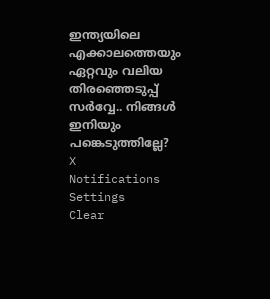ഇന്ത്യയിലെ എക്കാലത്തെയും ഏറ്റവും വലിയ തിരഞ്ഞെടുപ്പ് സർവ്വേ.. നിങ്ങൾ ഇനിയും പങ്കെടുത്തില്ലേ?
X
Notifications
Settings
Clear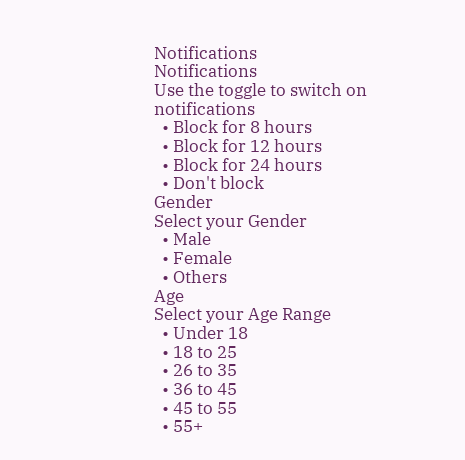Notifications
Notifications
Use the toggle to switch on notifications
  • Block for 8 hours
  • Block for 12 hours
  • Block for 24 hours
  • Don't block
Gender
Select your Gender
  • Male
  • Female
  • Others
Age
Select your Age Range
  • Under 18
  • 18 to 25
  • 26 to 35
  • 36 to 45
  • 45 to 55
  • 55+